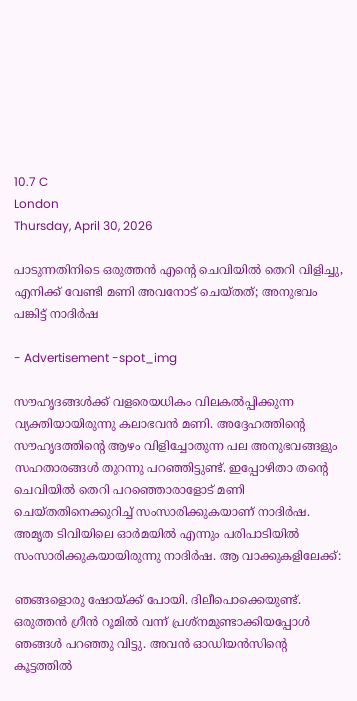10.7 C
London
Thursday, April 30, 2026

പാടുന്നതിനിടെ ഒരുത്തന്‍ എന്റെ ചെവിയില്‍ തെറി വിളിച്ചു, എനിക്ക് വേണ്ടി മണി അവനോട് ചെയ്തത്; അനുഭവം പങ്കിട്ട് നാദിര്‍ഷ

- Advertisement -spot_img

സൗഹൃദങ്ങള്‍ക്ക് വളരെയധികം വിലകല്‍പ്പിക്കുന്ന വ്യക്തിയായിരുന്നു കലാഭവന്‍ മണി. അദ്ദേഹത്തിന്റെ സൗഹൃദത്തിന്റെ ആഴം വിളിച്ചോതുന്ന പല അനുഭവങ്ങളും സഹതാരങ്ങള്‍ തുറന്നു പറഞ്ഞിട്ടുണ്ട്. ഇപ്പോഴിതാ തന്റെ ചെവിയില്‍ തെറി പറഞ്ഞൊരാളോട് മണി ചെയ്തതിനെക്കുറിച്ച് സംസാരിക്കുകയാണ് നാദിര്‍ഷ. അമൃത ടിവിയിലെ ഓര്‍മയില്‍ എന്നും പരിപാടിയില്‍ സംസാരിക്കുകയായിരുന്നു നാദിര്‍ഷ. ആ വാക്കുകളിലേക്ക്:

ഞങ്ങളൊരു ഷോയ്ക്ക് പോയി. ദിലീപൊക്കെയുണ്ട്. ഒരുത്തന്‍ ഗ്രീന്‍ റൂമില്‍ വന്ന് പ്രശ്‌നമുണ്ടാക്കിയപ്പോള്‍ ഞങ്ങള്‍ പറഞ്ഞു വിട്ടു. അവന്‍ ഓഡിയന്‍സിന്റെ കൂട്ടത്തില്‍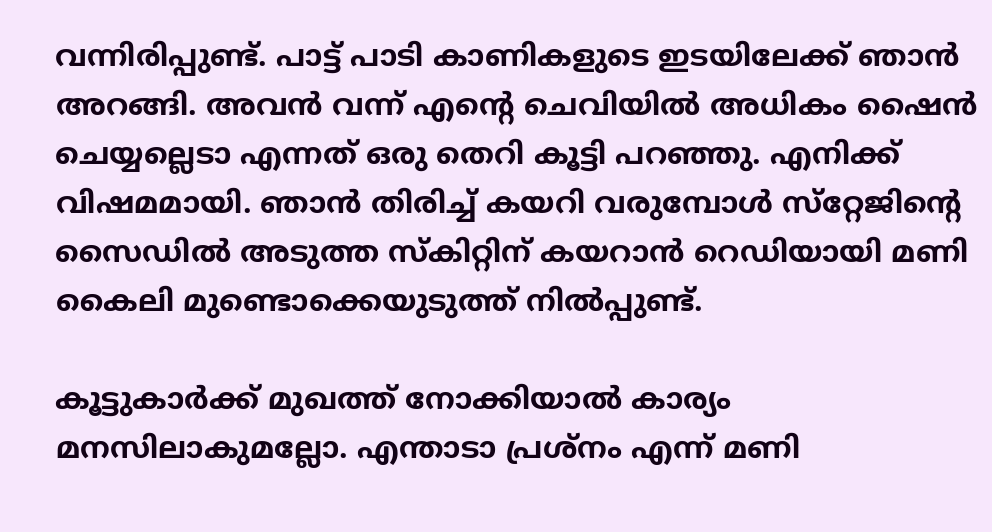വന്നിരിപ്പുണ്ട്. പാട്ട് പാടി കാണികളുടെ ഇടയിലേക്ക് ഞാന്‍ അറങ്ങി. അവന്‍ വന്ന് എന്റെ ചെവിയില്‍ അധികം ഷൈന്‍ ചെയ്യല്ലെടാ എന്നത് ഒരു തെറി കൂട്ടി പറഞ്ഞു. എനിക്ക് വിഷമമായി. ഞാന്‍ തിരിച്ച് കയറി വരുമ്പോള്‍ സ്‌റ്റേജിന്റെ സൈഡില്‍ അടുത്ത സ്‌കിറ്റിന് കയറാന്‍ റെഡിയായി മണി കൈലി മുണ്ടൊക്കെയുടുത്ത് നില്‍പ്പുണ്ട്.

കൂട്ടുകാര്‍ക്ക് മുഖത്ത് നോക്കിയാല്‍ കാര്യം മനസിലാകുമല്ലോ. എന്താടാ പ്രശ്‌നം എന്ന് മണി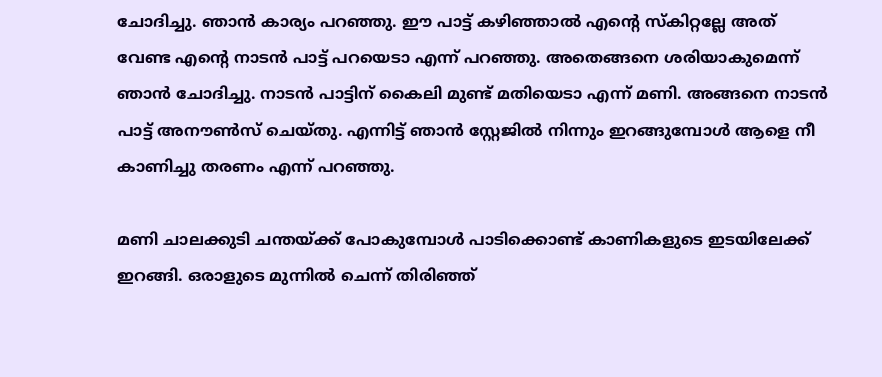ചോദിച്ചു. ഞാന്‍ കാര്യം പറഞ്ഞു. ഈ പാട്ട് കഴിഞ്ഞാല്‍ എന്റെ സ്‌കിറ്റല്ലേ അത് വേണ്ട എന്റെ നാടന്‍ പാട്ട് പറയെടാ എന്ന് പറഞ്ഞു. അതെങ്ങനെ ശരിയാകുമെന്ന് ഞാന്‍ ചോദിച്ചു. നാടന്‍ പാട്ടിന് കൈലി മുണ്ട് മതിയെടാ എന്ന് മണി. അങ്ങനെ നാടന്‍ പാട്ട് അനൗണ്‍സ് ചെയ്തു. എന്നിട്ട് ഞാന്‍ സ്റ്റേജില്‍ നിന്നും ഇറങ്ങുമ്പോള്‍ ആളെ നീ കാണിച്ചു തരണം എന്ന് പറഞ്ഞു.

മണി ചാലക്കുടി ചന്തയ്ക്ക് പോകുമ്പോള്‍ പാടിക്കൊണ്ട് കാണികളുടെ ഇടയിലേക്ക് ഇറങ്ങി. ഒരാളുടെ മുന്നില്‍ ചെന്ന് തിരിഞ്ഞ്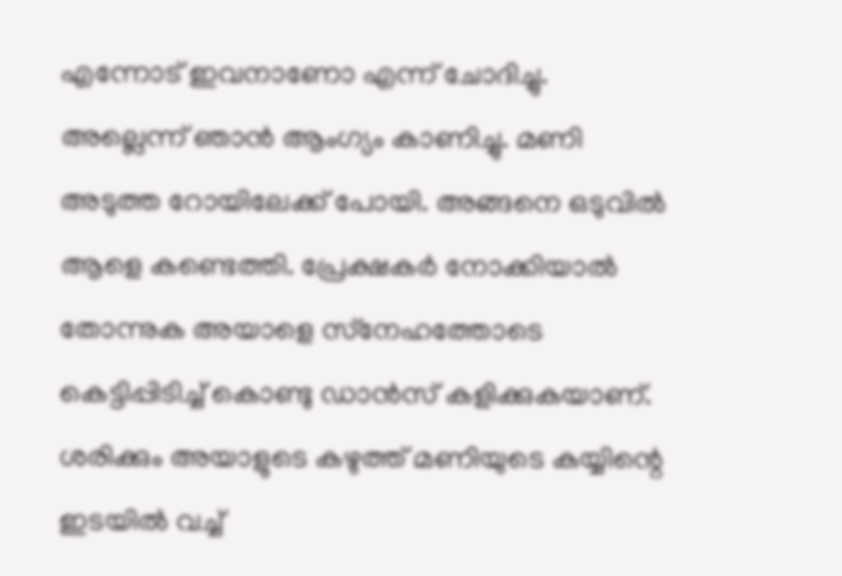എന്നോട് ഇവനാണോ എന്ന് ചോദിച്ചു. അല്ലെന്ന് ഞാന്‍ ആംഗ്യം കാണിച്ചു. മണി അടുത്ത റോയിലേക്ക് പോയി. അങ്ങനെ ഒടുവില്‍ ആളെ കണ്ടെത്തി. പ്രേക്ഷകര്‍ നോക്കിയാല്‍ തോന്നുക അയാളെ സ്‌നേഹത്തോടെ കെട്ടിപ്പിടിച്ച് കൊണ്ടു ഡാന്‍സ് കളിക്കുകയാണ്. ശരിക്കും അയാളുടെ കഴുത്ത് മണിയുടെ കയ്യിന്റെ ഇടയില്‍ വച്ച്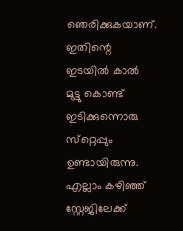ഞെരിക്കുകയാണ്. ഇതിന്റെ ഇടയില്‍ കാല്‍ മുട്ടു കൊണ്ട് ഇടിക്കുന്നൊരു സ്‌റ്റെപ്പും ഉണ്ടായിരുന്നു. എല്ലാം കഴിഞ്ഞ് സ്റ്റേജിലേക്ക്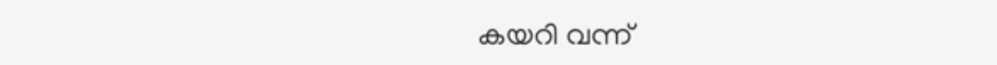കയറി വന്ന്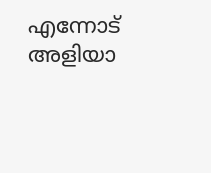എന്നോട് അളിയാ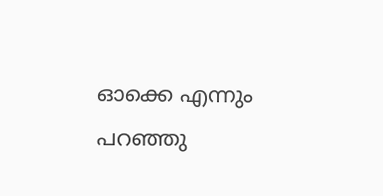ഓക്കെ എന്നും പറഞ്ഞു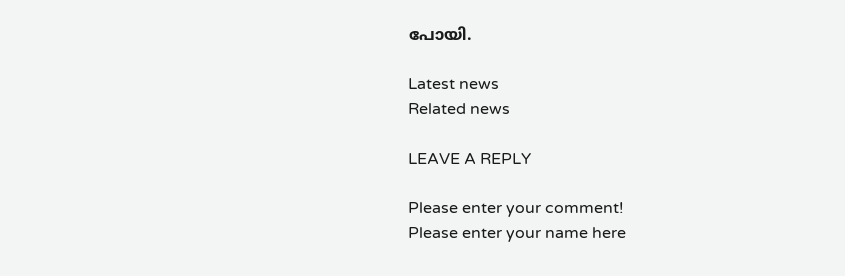പോയി.

Latest news
Related news

LEAVE A REPLY

Please enter your comment!
Please enter your name here